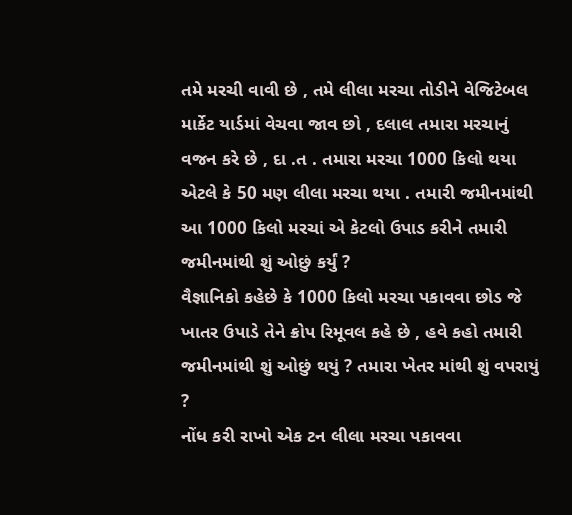તમે મરચી વાવી છે , તમે લીલા મરચા તોડીને વેજિટેબલ માર્કેટ યાર્ડમાં વેચવા જાવ છો , દલાલ તમારા મરચાનું વજન કરે છે , દા .ત . તમારા મરચા 1000 કિલો થયા એટલે કે 50 મણ લીલા મરચા થયા . તમારી જમીનમાંથી આ 1000 કિલો મરચાં એ કેટલો ઉપાડ કરીને તમારી જમીનમાંથી શું ઓછું કર્યું ?
વૈજ્ઞાનિકો કહેછે કે 1000 કિલો મરચા પકાવવા છોડ જે ખાતર ઉપાડે તેને ક્રોપ રિમૂવલ કહે છે , હવે કહો તમારી જમીનમાંથી શું ઓછું થયું ? તમારા ખેતર માંથી શું વપરાયું ?
નોંધ કરી રાખો એક ટન લીલા મરચા પકાવવા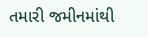તમારી જમીનમાંથી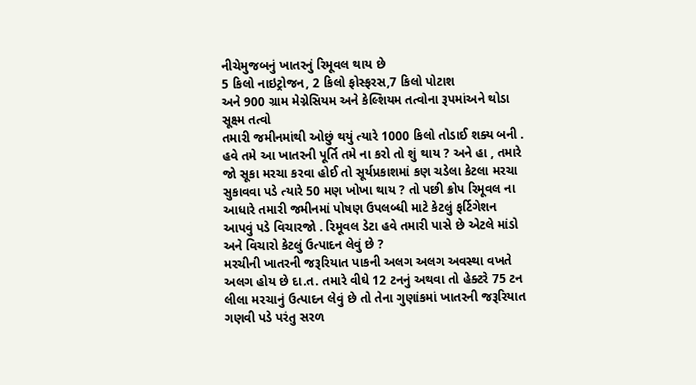નીચેમુજબનું ખાતરનું રિમૂવલ થાય છે
5 કિલો નાઇટ્રોજન, 2 કિલો ફોસ્ફરસ,7 કિલો પોટાશ
અને 900 ગ્રામ મેગ્નેસિયમ અને કેલ્શિયમ તત્વોના રૂપમાંઅને થોડા સૂક્ષ્મ તત્વો
તમારી જમીનમાંથી ઓછું થયું ત્યારે 1000 કિલો તોડાઈ શક્ય બની .
હવે તમે આ ખાતરની પૂર્તિ તમે ના કરો તો શું થાય ? અને હા , તમારે જો સૂકા મરચા કરવા હોઈ તો સૂર્યપ્રકાશમાં કણ ચડેલા કેટલા મરચા સુકાવવા પડે ત્યારે 50 મણ ખોખા થાય ? તો પછી ક્રોપ રિમૂવલ ના આધારે તમારી જમીનમાં પોષણ ઉપલબ્ધી માટે કેટલું ફર્ટિગેશન આપવું પડે વિચારજો . રિમૂવલ ડેટા હવે તમારી પાસે છે એટલે માંડો અને વિચારો કેટલું ઉત્પાદન લેવું છે ?
મરચીની ખાતરની જરૂરિયાત પાકની અલગ અલગ અવસ્થા વખતે અલગ હોય છે દા.ત. તમારે વીઘે 12 ટનનું અથવા તો હેક્ટરે 75 ટન લીલા મરચાનું ઉત્પાદન લેવું છે તો તેના ગુણાંકમાં ખાતરની જરૂરિયાત ગણવી પડે પરંતુ સરળ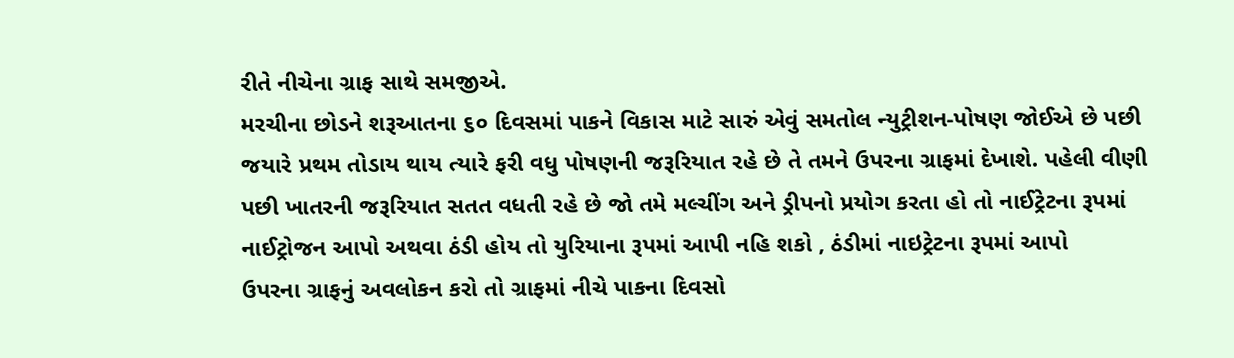રીતે નીચેના ગ્રાફ સાથે સમજીએ.
મરચીના છોડને શરૂઆતના ૬૦ દિવસમાં પાકને વિકાસ માટે સારું એવું સમતોલ ન્યુટ્રીશન-પોષણ જોઈએ છે પછી જયારે પ્રથમ તોડાય થાય ત્યારે ફરી વધુ પોષણની જરૂરિયાત રહે છે તે તમને ઉપરના ગ્રાફમાં દેખાશે. પહેલી વીણી પછી ખાતરની જરૂરિયાત સતત વધતી રહે છે જો તમે મલ્ચીંગ અને ડ્રીપનો પ્રયોગ કરતા હો તો નાઈટ્રેટના રૂપમાં નાઈટ્રોજન આપો અથવા ઠંડી હોય તો યુરિયાના રૂપમાં આપી નહિ શકો , ઠંડીમાં નાઇટ્રેટના રૂપમાં આપો
ઉપરના ગ્રાફનું અવલોકન કરો તો ગ્રાફમાં નીચે પાકના દિવસો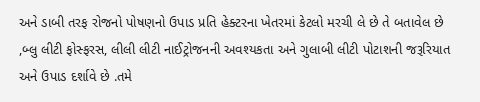અને ડાબી તરફ રોજનો પોષણનો ઉપાડ પ્રતિ હેક્ટરના ખેતરમાં કેટલો મરચી લે છે તે બતાવેલ છે ,બ્લુ લીટી ફોસ્ફરસ, લીલી લીટી નાઈટ્રોજનની અવશ્યકતા અને ગુલાબી લીટી પોટાશની જરૂરિયાત અને ઉપાડ દર્શાવે છે .તમે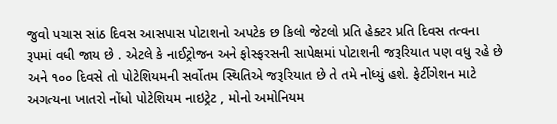જુવો પચાસ સાંઠ દિવસ આસપાસ પોટાશનો અપટેક છ કિલો જેટલો પ્રતિ હેક્ટર પ્રતિ દિવસ તત્વના રૂપમાં વધી જાય છે . એટલે કે નાઈટ્રોજન અને ફોસ્ફરસની સાપેક્ષમાં પોટાશની જરૂરિયાત પણ વધુ રહે છે અને ૧૦૦ દિવસે તો પોટેશિયમની સર્વોતમ સ્થિતિએ જરૂરિયાત છે તે તમે નોધ્યું હશે. ફેર્ટીગેશન માટે અગત્યના ખાતરો નોંધો પોટેશિયમ નાઇટ્રેટ , મોનો અમોનિયમ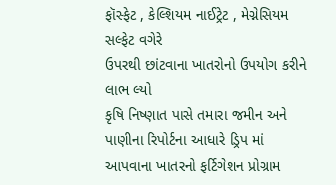ફૉસ્ફેટ , કેલ્શિયમ નાઈટ્રેટ , મેગ્નેસિયમ સલ્ફેટ વગેરે
ઉપરથી છાંટવાના ખાતરોનો ઉપયોગ કરીને લાભ લ્યો
કૃષિ નિષ્ણાત પાસે તમારા જમીન અને પાણીના રિપોર્ટના આધારે ડ્રિપ માં આપવાના ખાતરનો ફર્ટિગેશન પ્રોગ્રામ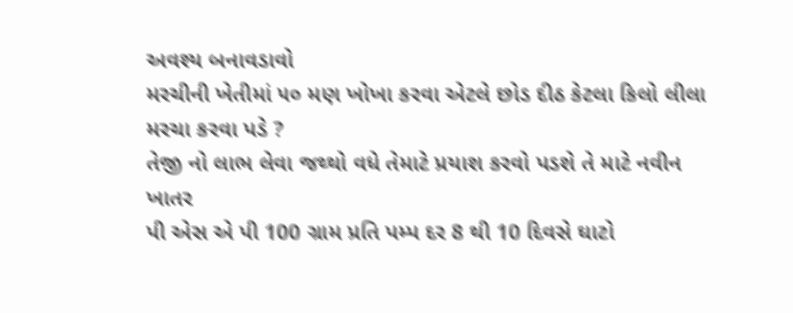અવશ્ય બનાવડાવો
મરચીની ખેતીમાં ૫૦ મણ ખોખા કરવા એટલે છોડ દીઠ કેટલા કિલો લીલા મરચા કરવા પડે ?
તેજી નો લાભ લેવા જથ્થો વધે તેમાટે પ્રયાશ કરવો પડશે તે માટે નવીન ખાતર
પી એસ એ પી 100 ગ્રામ પ્રતિ પમ્પ દર 8 થી 10 દિવસે ઘાટો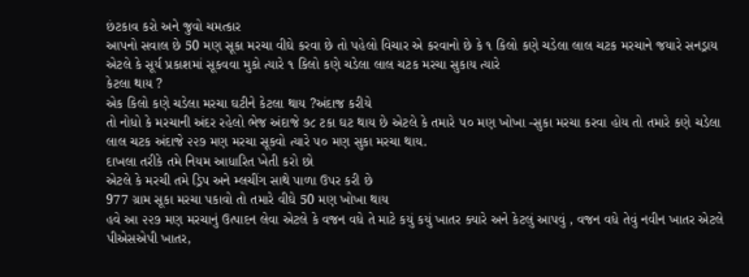છંટકાવ કરો અને જુવો ચમત્કાર
આપનો સવાલ છે 50 મણ સૂકા મરચા વીઘે કરવા છે તો પહેલો વિચાર એ કરવાનો છે કે ૧ કિલો કણે ચડેલા લાલ ચટક મરચાને જયારે સનડ્રાય એટલે કે સૂર્ય પ્રકાશમાં સૂકવવા મુકો ત્યારે ૧ કિલો કણે ચડેલા લાલ ચટક મરચા સુકાય ત્યારે
કેટલા થાય ?
એક કિલો કણે ચડેલા મરચા ઘટીને કેટલા થાય ?અંદાજ કરીયે
તો નોધો કે મરચાની અંદર રહેલો ભેજ અંદાજે ૭૮ ટકા ઘટ થાય છે એટલે કે તમારે ૫૦ મણ ખોખા -સુકા મરચા કરવા હોય તો તમારે કણે ચડેલા લાલ ચટક અંદાજે ૨૨૭ મણ મરચા સૂકવો ત્યારે ૫૦ મણ સુકા મરચા થાય.
દાખલા તરીકે તમે નિયમ આધારિત ખેતી કરો છો
એટલે કે મરચી તમે ડ્રિપ અને મ્લચીંગ સાથે પાળા ઉપર કરી છે
977 ગ્રામ સૂકા મરચા પકાવો તો તમારે વીઘે 50 મણ ખોખા થાય
હવે આ ૨૨૭ મણ મરચાનું ઉત્પાદન લેવા એટલે કે વજન વધે તે માટે કયું કયું ખાતર ક્યારે અને કેટલું આપવું , વજન વધે તેવું નવીન ખાતર એટલે પીએસએપી ખાતર,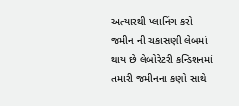અત્યારથી પ્લાનિંગ કરો
જમીન ની ચકાસણી લેબમાં થાય છે લેબોરેટરી કન્ડિશનમાં તમારી જમીનના કણો સાથે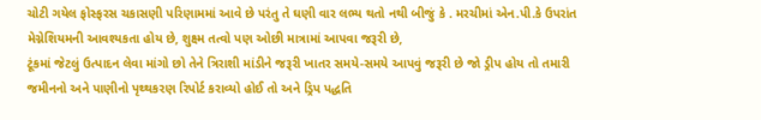ચોટી ગયેલ ફોસ્ફરસ ચકાસણી પરિણામમાં આવે છે પરંતુ તે ઘણી વાર લભ્ય થતો નથી બીજું કે . મરચીમાં એન.પી.કે ઉપરાંત મેગ્નેશિયમની આવશ્યકતા હોય છે, શુક્ષ્મ તત્વો પણ ઓછી માત્રામાં આપવા જરૂરી છે,
ટૂંકમાં જેટલું ઉત્પાદન લેવા માંગો છો તેને ત્રિરાશી માંડીને જરૂરી ખાતર સમયે-સમયે આપવું જરૂરી છે જો ડ્રીપ હોય તો તમારી જમીનનો અને પાણીનો પૃથ્થકરણ રિપોર્ટ કરાવ્યો હોઈ તો અને ડ્રિપ પદ્ધતિ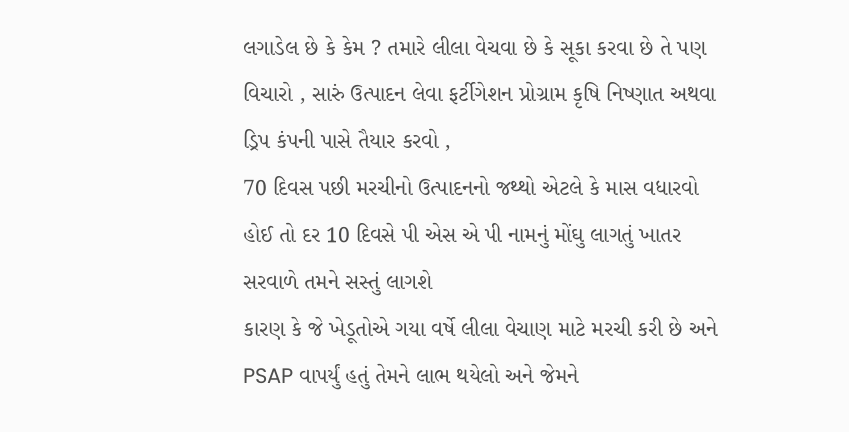લગાડેલ છે કે કેમ ? તમારે લીલા વેચવા છે કે સૂકા કરવા છે તે પણ વિચારો , સારું ઉત્પાદન લેવા ફર્ટીગેશન પ્રોગ્રામ કૃષિ નિષ્ણાત અથવા ડ્રિપ કંપની પાસે તૈયાર કરવો ,
70 દિવસ પછી મરચીનો ઉત્પાદનનો જથ્થો એટલે કે માસ વધારવો હોઈ તો દર 10 દિવસે પી એસ એ પી નામનું મોંઘુ લાગતું ખાતર સરવાળે તમને સસ્તું લાગશે
કારણ કે જે ખેડૂતોએ ગયા વર્ષે લીલા વેચાણ માટે મરચી કરી છે અને PSAP વાપર્યું હતું તેમને લાભ થયેલો અને જેમને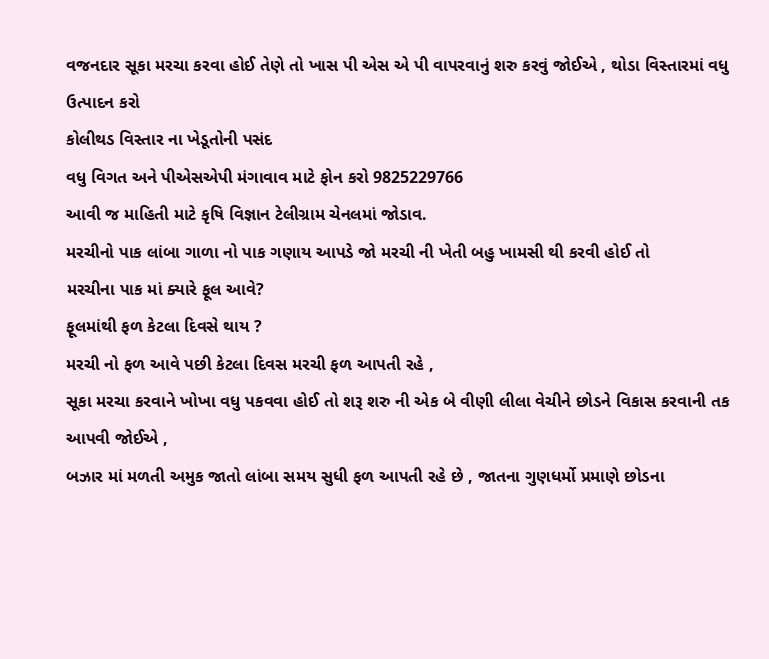વજનદાર સૂકા મરચા કરવા હોઈ તેણે તો ખાસ પી એસ એ પી વાપરવાનું શરુ કરવું જોઈએ , થોડા વિસ્તારમાં વધુ ઉત્પાદન કરો
કોલીથડ વિસ્તાર ના ખેડૂતોની પસંદ
વધુ વિગત અને પીએસએપી મંગાવાવ માટે ફોન કરો 9825229766
આવી જ માહિતી માટે કૃષિ વિજ્ઞાન ટેલીગ્રામ ચેનલમાં જોડાવ.
મરચીનો પાક લાંબા ગાળા નો પાક ગણાય આપડે જો મરચી ની ખેતી બહુ ખામસી થી કરવી હોઈ તો
મરચીના પાક માં ક્યારે ફૂલ આવે?
ફૂલમાંથી ફળ કેટલા દિવસે થાય ?
મરચી નો ફળ આવે પછી કેટલા દિવસ મરચી ફળ આપતી રહે ,
સૂકા મરચા કરવાને ખોખા વધુ પકવવા હોઈ તો શરૂ શરુ ની એક બે વીણી લીલા વેચીને છોડને વિકાસ કરવાની તક આપવી જોઈએ ,
બઝાર માં મળતી અમુક જાતો લાંબા સમય સુધી ફળ આપતી રહે છે , જાતના ગુણધર્મો પ્રમાણે છોડના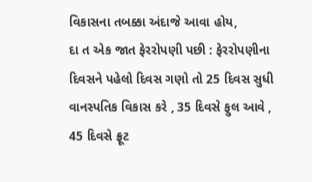વિકાસના તબક્કા અંદાજે આવા હોય,
દા ત એક જાત ફેરરોપણી પછી : ફેરરોપણીના દિવસને પહેલો દિવસ ગણો તો 25 દિવસ સુધી વાનસ્પતિક વિકાસ કરે , 35 દિવસે ફુલ આવે , 45 દિવસે ફ્રૂટ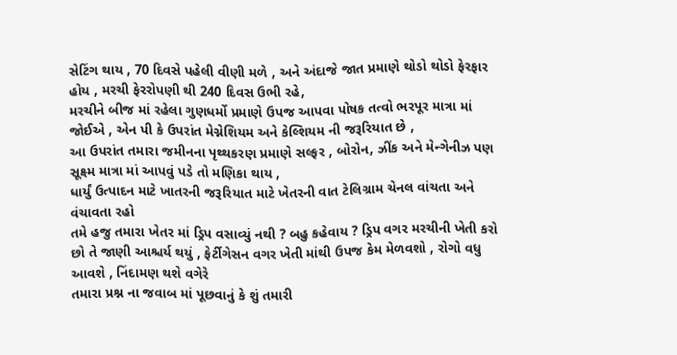સેટિંગ થાય , 70 દિવસે પહેલી વીણી મળે , અને અંદાજે જાત પ્રમાણે થોડો થોડો ફેરફાર હોય , મરચી ફેરરોપણી થી 240 દિવસ ઉભી રહે,
મરચીને બીજ માં રહેલા ગુણધર્મો પ્રમાણે ઉપજ આપવા પોષક તત્વો ભરપૂર માત્રા માં જોઈએ , એન પી કે ઉપરાંત મેગ્નેશિયમ અને કેલ્શિયમ ની જરૂરિયાત છે ,
આ ઉપરાંત તમારા જમીનના પૃથ્થકરણ પ્રમાણે સલ્ફર , બોરોન, ઝીંક અને મેન્ગેનીઝ પણ સૂક્ષ્મ માત્રા માં આપવું પડે તો મણિકા થાય ,
ધાર્યું ઉત્પાદન માટે ખાતરની જરૂરિયાત માટે ખેતરની વાત ટેલિગ્રામ ચેનલ વાંચતા અને વંચાવતા રહો
તમે હજુ તમારા ખેતર માં ડ્રિપ વસાવ્યું નથી ? બહુ કહેવાય ? ડ્રિપ વગર મરચીની ખેતી કરો છો તે જાણી આશ્ચર્ય થયું , ફેર્ટીગેસન વગર ખેતી માંથી ઉપજ કેમ મેળવશો , રોગો વધુ આવશે , નિંદામણ થશે વગેરે
તમારા પ્રશ્ન ના જવાબ માં પૂછવાનું કે શું તમારી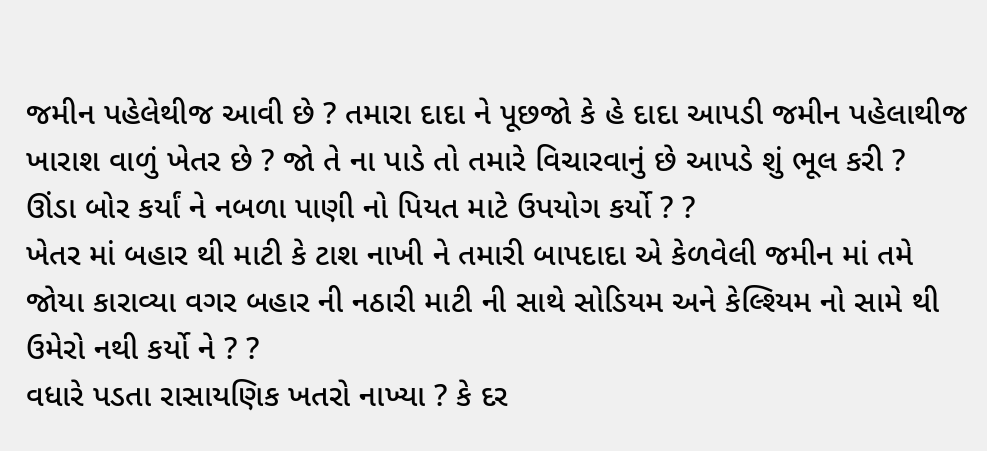જમીન પહેલેથીજ આવી છે ? તમારા દાદા ને પૂછજો કે હે દાદા આપડી જમીન પહેલાથીજ ખારાશ વાળું ખેતર છે ? જો તે ના પાડે તો તમારે વિચારવાનું છે આપડે શું ભૂલ કરી ?
ઊંડા બોર કર્યાં ને નબળા પાણી નો પિયત માટે ઉપયોગ કર્યો ? ?
ખેતર માં બહાર થી માટી કે ટાશ નાખી ને તમારી બાપદાદા એ કેળવેલી જમીન માં તમે જોયા કારાવ્યા વગર બહાર ની નઠારી માટી ની સાથે સોડિયમ અને કેલ્શ્યિમ નો સામે થી ઉમેરો નથી કર્યો ને ? ?
વધારે પડતા રાસાયણિક ખતરો નાખ્યા ? કે દર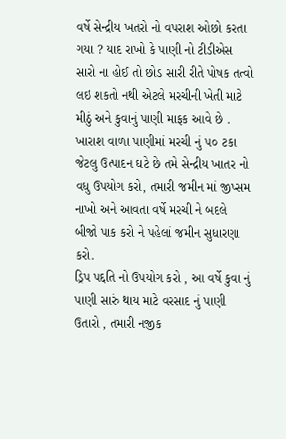વર્ષે સેન્દ્રીય ખતરો નો વપરાશ ઓછો કરતા ગયા ? યાદ રાખો કે પાણી નો ટીડીએસ સારો ના હોઈ તો છોડ સારી રીતે પોષક તત્વો લઇ શકતો નથી એટલે મરચીની ખેતી માટે મીઠું અને કુવાનું પાણી માફક આવે છે .
ખારાશ વાળા પાણીમાં મરચી નું ૫૦ ટકા જેટલુ ઉત્પાદન ઘટે છે તમે સેન્દ્રીય ખાતર નો વધુ ઉપયોગ કરો, તમારી જમીન માં જીપ્સમ નાખો અને આવતા વર્ષે મરચી ને બદલે બીજો પાક કરો ને પહેલાં જમીન સુધારણા કરો.
ડ્રિપ પદ્દતિ નો ઉપયોગ કરો , આ વર્ષે કુવા નું પાણી સારું થાય માટે વરસાદ નું પાણી ઉતારો , તમારી નજીક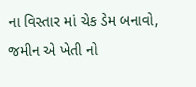ના વિસ્તાર માં ચેક ડેમ બનાવો, જમીન એ ખેતી નો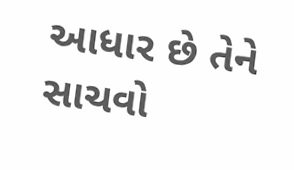આધાર છે તેને સાચવો